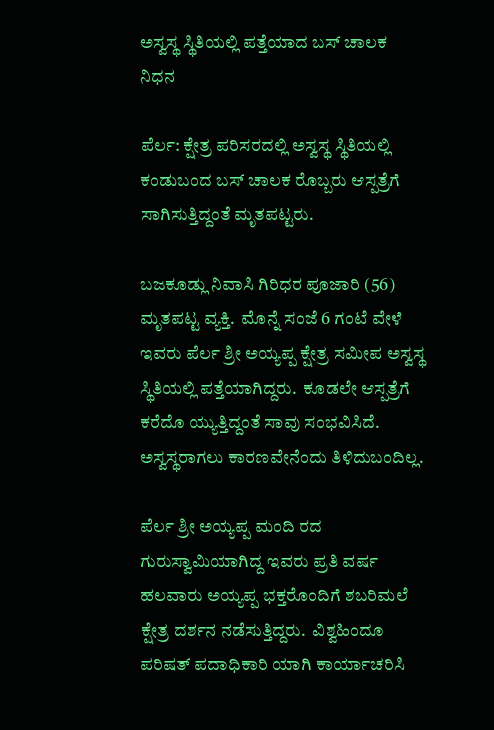ಅಸ್ವಸ್ಥ ಸ್ಥಿತಿಯಲ್ಲಿ ಪತ್ತೆಯಾದ ಬಸ್ ಚಾಲಕ ನಿಧನ

ಪೆರ್ಲ: ಕ್ಷೇತ್ರ ಪರಿಸರದಲ್ಲಿ ಅಸ್ವಸ್ಥ ಸ್ಥಿತಿಯಲ್ಲಿ ಕಂಡುಬಂದ ಬಸ್ ಚಾಲಕ ರೊಬ್ಬರು ಆಸ್ಪತ್ರೆಗೆ ಸಾಗಿಸುತ್ತಿದ್ದಂತೆ ಮೃತಪಟ್ಟರು.

ಬಜಕೂಡ್ಲು ನಿವಾಸಿ ಗಿರಿಧರ ಪೂಜಾರಿ (56) ಮೃತಪಟ್ಟ ವ್ಯಕ್ತಿ.  ಮೊನ್ನೆ ಸಂಜೆ 6 ಗಂಟೆ ವೇಳೆ ಇವರು ಪೆರ್ಲ ಶ್ರೀ ಅಯ್ಯಪ್ಪ ಕ್ಷೇತ್ರ ಸಮೀಪ ಅಸ್ವಸ್ಥ ಸ್ಥಿತಿಯಲ್ಲಿ ಪತ್ತೆಯಾಗಿದ್ದರು.  ಕೂಡಲೇ ಆಸ್ಪತ್ರೆಗೆ ಕರೆದೊ ಯ್ಯುತ್ತಿದ್ದಂತೆ ಸಾವು ಸಂಭವಿಸಿದೆ. ಅಸ್ವಸ್ಥರಾಗಲು ಕಾರಣವೇನೆಂದು ತಿಳಿದುಬಂದಿಲ್ಲ.

ಪೆರ್ಲ ಶ್ರೀ ಅಯ್ಯಪ್ಪ ಮಂದಿ ರದ ಗುರುಸ್ವಾಮಿಯಾಗಿದ್ದ ಇವರು ಪ್ರತಿ ವರ್ಷ ಹಲವಾರು ಅಯ್ಯಪ್ಪ ಭಕ್ತರೊಂದಿಗೆ ಶಬರಿಮಲೆ ಕ್ಷೇತ್ರ ದರ್ಶನ ನಡೆಸುತ್ತಿದ್ದರು.  ವಿಶ್ವಹಿಂದೂ ಪರಿಷತ್ ಪದಾಧಿಕಾರಿ ಯಾಗಿ ಕಾರ್ಯಾಚರಿಸಿ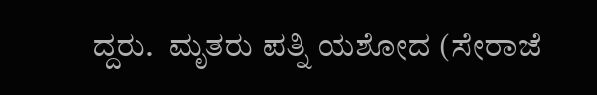ದ್ದರು.  ಮೃತರು ಪತ್ನಿ ಯಶೋದ (ಸೇರಾಜೆ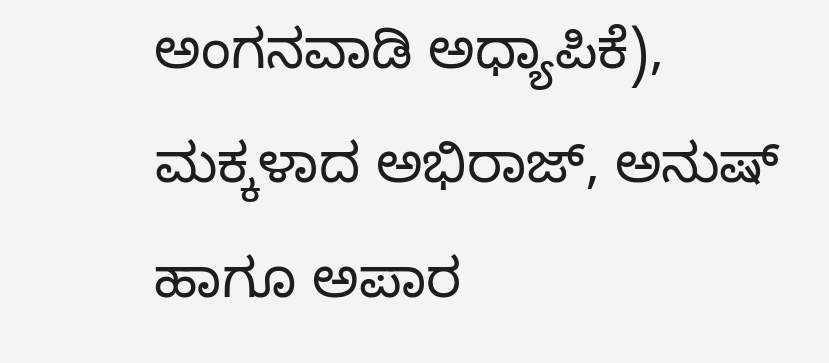ಅಂಗನವಾಡಿ ಅಧ್ಯಾಪಿಕೆ), ಮಕ್ಕಳಾದ ಅಭಿರಾಜ್, ಅನುಷ್ ಹಾಗೂ ಅಪಾರ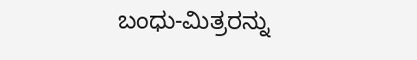ಬಂಧು-ಮಿತ್ರರನ್ನು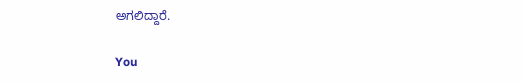ಅಗಲಿದ್ದಾರೆ.

You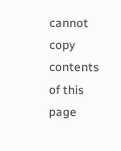cannot copy contents of this page